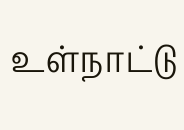உள்நாட்டு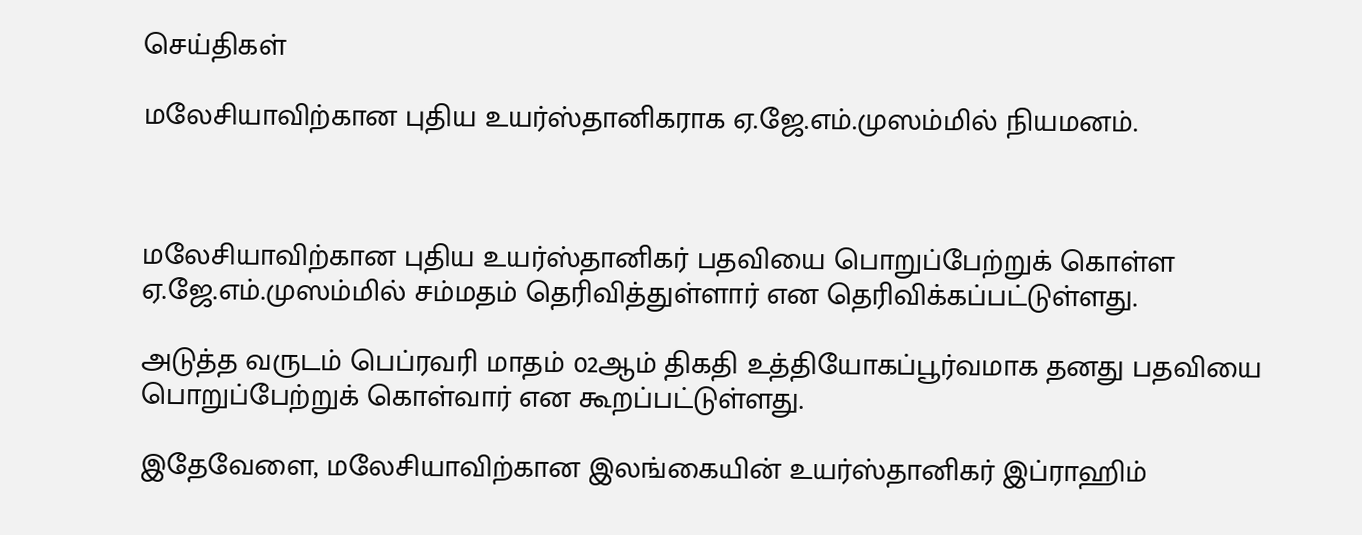செய்திகள்

மலேசியாவிற்கான புதிய உயர்ஸ்தானிகராக ஏ.ஜே.எம்.முஸம்மில் நியமனம்.



மலேசியாவிற்கான புதிய உயர்ஸ்தானிகர் பதவியை பொறுப்பேற்றுக் கொள்ள ஏ.ஜே.எம்.முஸம்மில் சம்மதம் தெரிவித்துள்ளார் என தெரிவிக்கப்பட்டுள்ளது.

அடுத்த வருடம் பெப்ரவரி மாதம் 02ஆம் திகதி உத்தியோகப்பூர்வமாக தனது பதவியை பொறுப்பேற்றுக் கொள்வார் என கூறப்பட்டுள்ளது.

இதேவேளை, மலேசியாவிற்கான இலங்கையின் உயர்ஸ்தானிகர் இப்ராஹிம்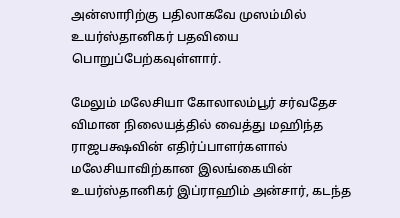அன்ஸாரிற்கு பதிலாகவே முஸம்மில் உயர்ஸ்தானிகர் பதவியை பொறுப்பேற்கவுள்ளார்.

மேலும் மலேசியா கோலாலம்பூர் சர்வதேச விமான நிலையத்தில் வைத்து மஹிந்த ராஜபக்ஷவின் எதிர்ப்பாளர்களால் மலேசியாவிற்கான இலங்கையின் உயர்ஸ்தானிகர் இப்ராஹிம் அன்சார், கடந்த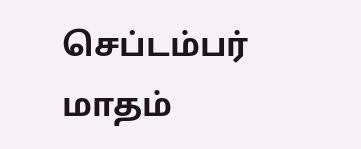செப்டம்பர் மாதம்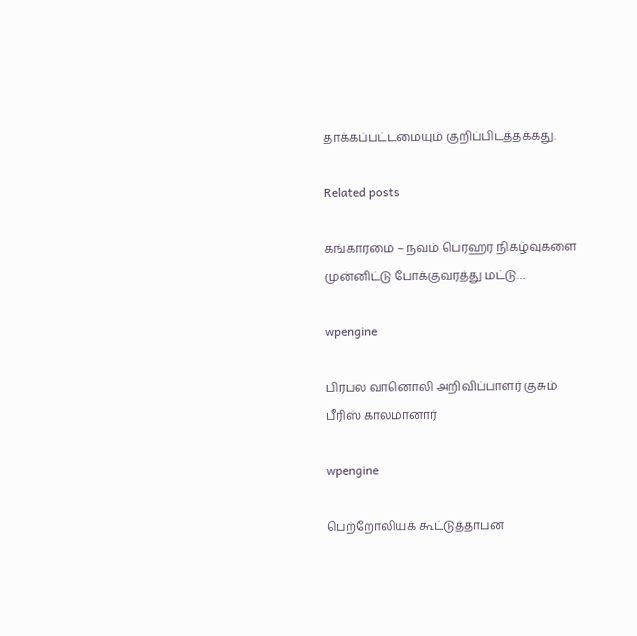தாக்கப்பட்டமையும் குறிப்பிடத்தக்கது.

Related posts

கங்காரமை – நவம் பெரஹர நிகழ்வுகளை முன்னிட்டு போக்குவரத்து மட்டு…

wpengine

பிரபல வானொலி அறிவிப்பாளர் குசும் பீரிஸ் காலமானார்

wpengine

பெற்றோலியக் கூட்டுத்தாபன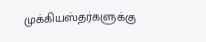முக்கியஸ்தர்களுக்கு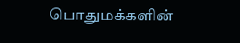பொதுமக்களின்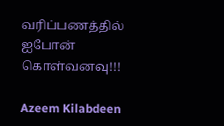வரிப்பணத்தில் ஐபோன் கொள்வனவு!!!

Azeem Kilabdeen